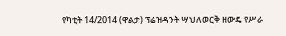የካቲት 14/2014 (ዋልታ) ፕሬዝዳንት ሣህለወርቅ ዘውዴ የሥራ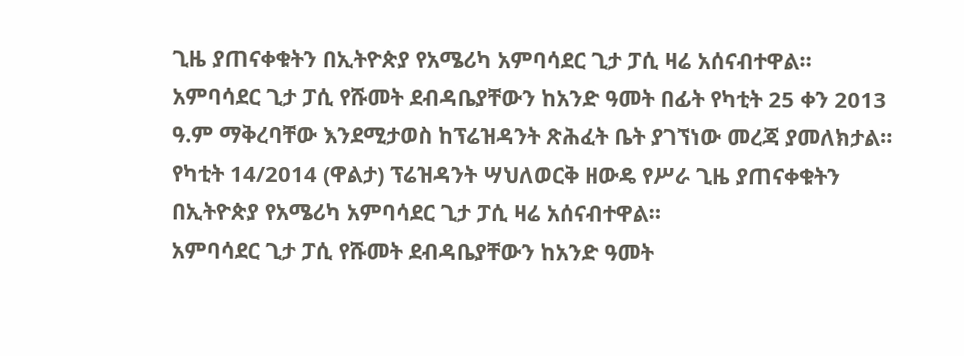ጊዜ ያጠናቀቁትን በኢትዮጵያ የአሜሪካ አምባሳደር ጊታ ፓሲ ዛሬ አሰናብተዋል።
አምባሳደር ጊታ ፓሲ የሹመት ደብዳቤያቸውን ከአንድ ዓመት በፊት የካቲት 25 ቀን 2013 ዓ.ም ማቅረባቸው እንደሚታወስ ከፕሬዝዳንት ጽሕፈት ቤት ያገኘነው መረጃ ያመለክታል።
የካቲት 14/2014 (ዋልታ) ፕሬዝዳንት ሣህለወርቅ ዘውዴ የሥራ ጊዜ ያጠናቀቁትን በኢትዮጵያ የአሜሪካ አምባሳደር ጊታ ፓሲ ዛሬ አሰናብተዋል።
አምባሳደር ጊታ ፓሲ የሹመት ደብዳቤያቸውን ከአንድ ዓመት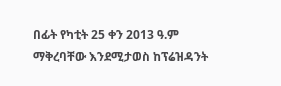በፊት የካቲት 25 ቀን 2013 ዓ.ም ማቅረባቸው እንደሚታወስ ከፕሬዝዳንት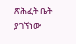ጽሕፈት ቤት ያገኘነው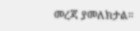መረጃ ያመለክታል።